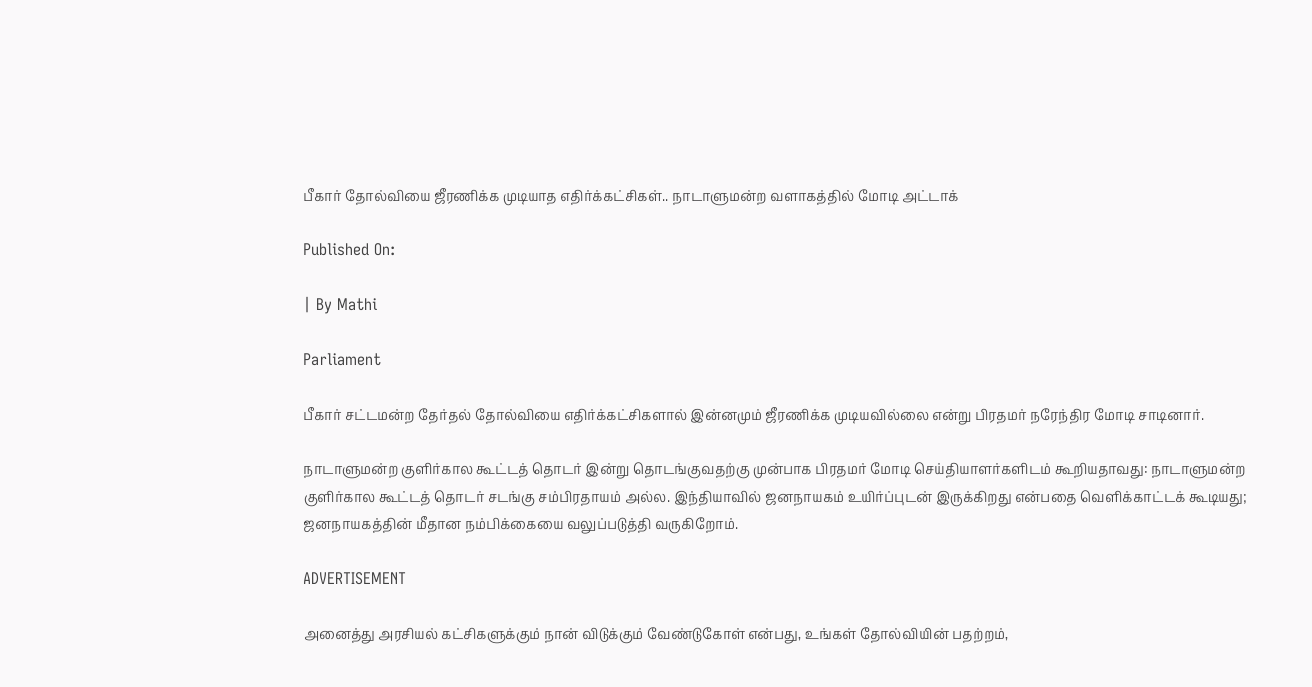பீகார் தோல்வியை ஜீரணிக்க முடியாத எதிர்க்கட்சிகள்.. நாடாளுமன்ற வளாகத்தில் மோடி அட்டாக்

Published On:

| By Mathi

Parliament

பீகார் சட்டமன்ற தேர்தல் தோல்வியை எதிர்க்கட்சிகளால் இன்னமும் ஜீரணிக்க முடியவில்லை என்று பிரதமர் நரேந்திர மோடி சாடினார்.

நாடாளுமன்ற குளிர்கால கூட்டத் தொடர் இன்று தொடங்குவதற்கு முன்பாக பிரதமர் மோடி செய்தியாளர்களிடம் கூறியதாவது: நாடாளுமன்ற குளிர்கால கூட்டத் தொடர் சடங்கு சம்பிரதாயம் அல்ல. இந்தியாவில் ஜனநாயகம் உயிர்ப்புடன் இருக்கிறது என்பதை வெளிக்காட்டக் கூடியது; ஜனநாயகத்தின் மீதான நம்பிக்கையை வலுப்படுத்தி வருகிறோம்.

ADVERTISEMENT

அனைத்து அரசியல் கட்சிகளுக்கும் நான் விடுக்கும் வேண்டுகோள் என்பது, உங்கள் தோல்வியின் பதற்றம்,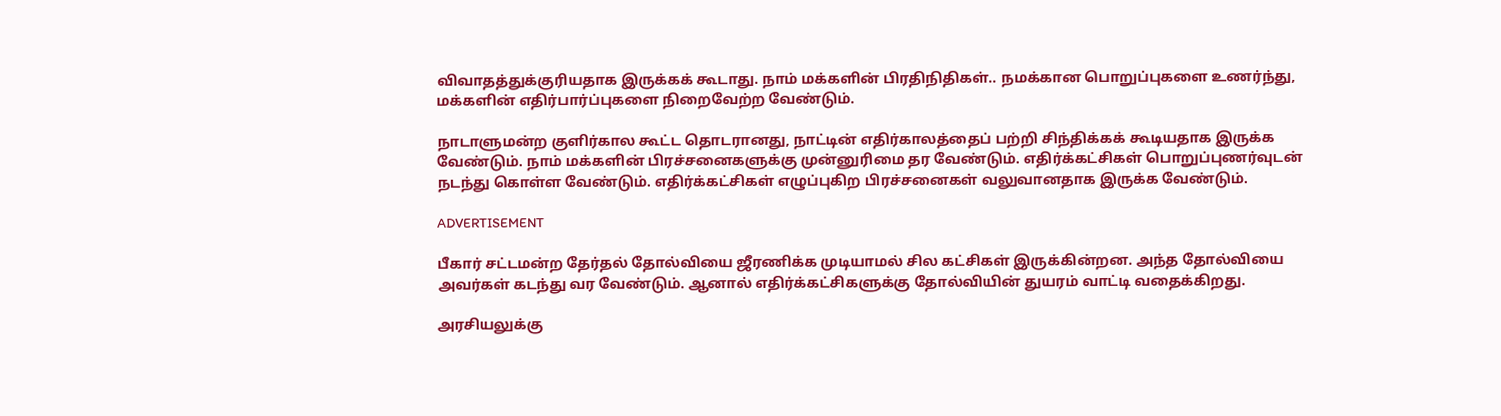விவாதத்துக்குரியதாக இருக்கக் கூடாது. நாம் மக்களின் பிரதிநிதிகள்.. நமக்கான பொறுப்புகளை உணர்ந்து, மக்களின் எதிர்பார்ப்புகளை நிறைவேற்ற வேண்டும்.

நாடாளுமன்ற குளிர்கால கூட்ட தொடரானது, நாட்டின் எதிர்காலத்தைப் பற்றி சிந்திக்கக் கூடியதாக இருக்க வேண்டும். நாம் மக்களின் பிரச்சனைகளுக்கு முன்னுரிமை தர வேண்டும். எதிர்க்கட்சிகள் பொறுப்புணர்வுடன் நடந்து கொள்ள வேண்டும். எதிர்க்கட்சிகள் எழுப்புகிற பிரச்சனைகள் வலுவானதாக இருக்க வேண்டும்.

ADVERTISEMENT

பீகார் சட்டமன்ற தேர்தல் தோல்வியை ஜீரணிக்க முடியாமல் சில கட்சிகள் இருக்கின்றன. அந்த தோல்வியை அவர்கள் கடந்து வர வேண்டும். ஆனால் எதிர்க்கட்சிகளுக்கு தோல்வியின் துயரம் வாட்டி வதைக்கிறது.

அரசியலுக்கு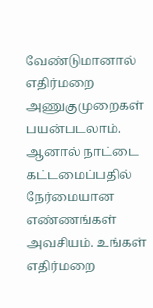வேண்டுமானால் எதிர்மறை அணுகுமுறைகள் பயன்படலாம். ஆனால் நாட்டை கட்டமைப்பதில் நேர்மையான எண்ணங்கள் அவசியம். உங்கள் எதிர்மறை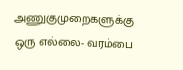அணுகுமுறைகளுக்கு ஒரு எல்லை- வரம்பை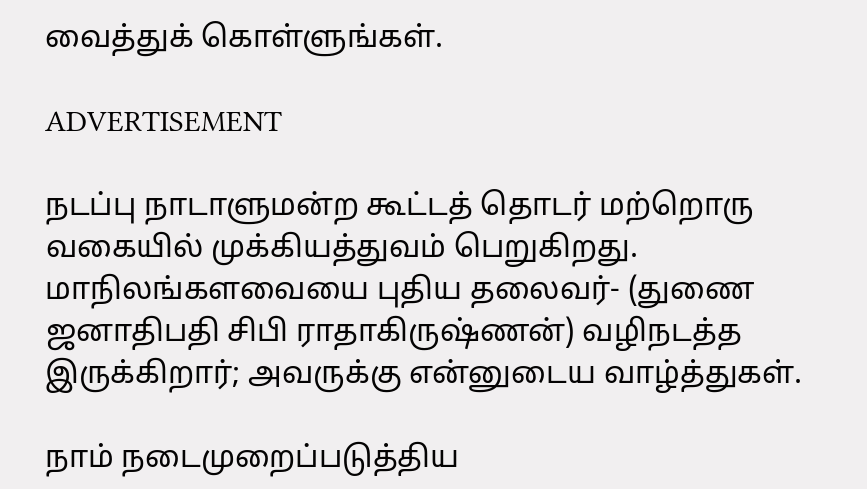வைத்துக் கொள்ளுங்கள்.

ADVERTISEMENT

நடப்பு நாடாளுமன்ற கூட்டத் தொடர் மற்றொரு வகையில் முக்கியத்துவம் பெறுகிறது. மாநிலங்களவையை புதிய தலைவர்- (துணை ஜனாதிபதி சிபி ராதாகிருஷ்ணன்) வழிநடத்த இருக்கிறார்; அவருக்கு என்னுடைய வாழ்த்துகள்.

நாம் நடைமுறைப்படுத்திய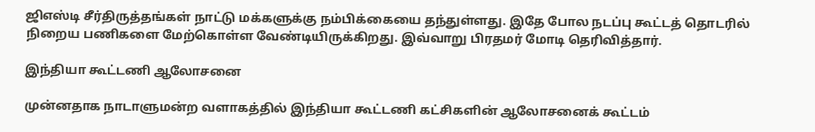ஜிஎஸ்டி சீர்திருத்தங்கள் நாட்டு மக்களுக்கு நம்பிக்கையை தந்துள்ளது. இதே போல நடப்பு கூட்டத் தொடரில் நிறைய பணிகளை மேற்கொள்ள வேண்டியிருக்கிறது. இவ்வாறு பிரதமர் மோடி தெரிவித்தார்.

இந்தியா கூட்டணி ஆலோசனை

முன்னதாக நாடாளுமன்ற வளாகத்தில் இந்தியா கூட்டணி கட்சிகளின் ஆலோசனைக் கூட்டம்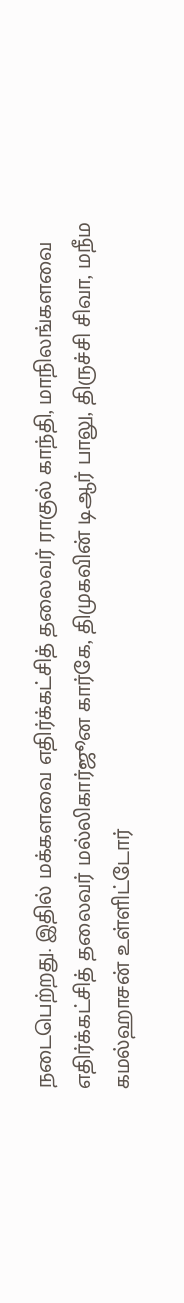நடைபெற்றது. இதில் மக்களவை எதிர்க்கட்சித் தலைவர் ராகுல் காந்தி, மாநிலங்களவை எதிர்க்கட்சித் தலைவர் மல்லிகார்ஜூன கார்கே, திமுகவின் டிஆர் பாலு, திருச்சி சிவா, மநீம கமல்ஹாசன் உள்ளிட்டோர்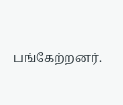பங்கேற்றனர்.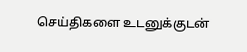செய்திகளை உடனுக்குடன்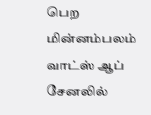பெற மின்னம்பலம் வாட்ஸ் ஆப் சேனலில்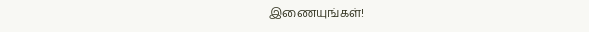இணையுங்கள்!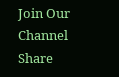Join Our Channel
Share